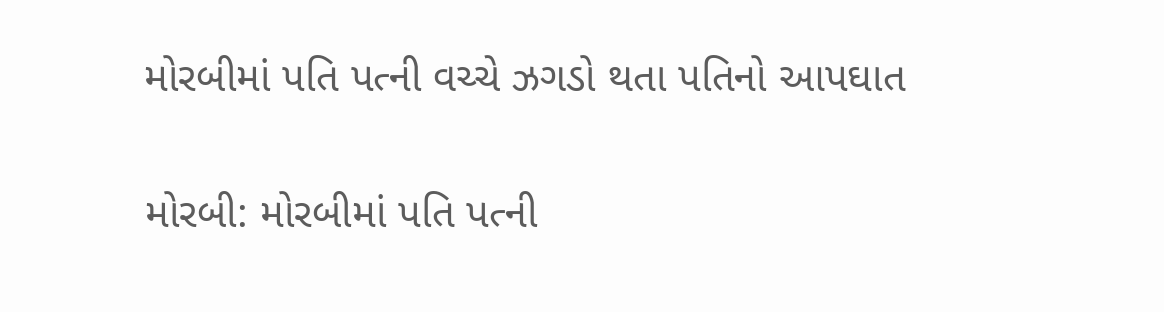મોરબીમાં પતિ પત્ની વચ્ચે ઝગડો થતા પતિનો આપઘાત

મોરબી: મોરબીમાં પતિ પત્ની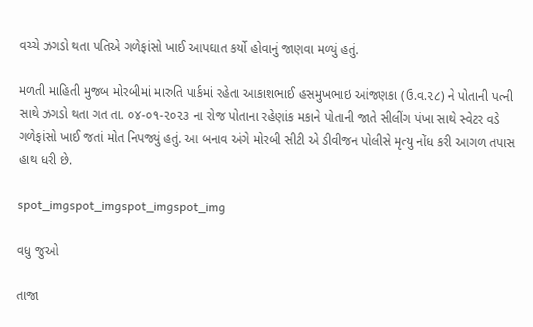વચ્ચે ઝગડો થતા પતિએ ગળેફાંસો ખાઈ આપઘાત કર્યો હોવાનું જાણવા મળ્યું હતું.

મળતી માહિતી મુજબ મોરબીમાં મારુતિ પાર્કમાં રહેતા આકાશભાઈ હસમુખભાઇ આંજણકા (ઉ.વ.૨૮) ને પોતાની પત્ની સાથે ઝગડો થતા ગત તા. ૦૪-૦૧-૨૦૨૩ ના રોજ પોતાના રહેણાંક મકાને પોતાની જાતે સીલીંગ પંખા સાથે સ્વેટર વડે ગળેફાંસો ખાઈ જતાં મોત નિપજ્યું હતું. આ બનાવ અંગે મોરબી સીટી એ ડીવીજન પોલીસે મૃત્યુ નોંધ કરી આગળ તપાસ હાથ ધરી છે.

spot_imgspot_imgspot_imgspot_img

વધુ જુઓ

તાજા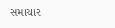સમાચાર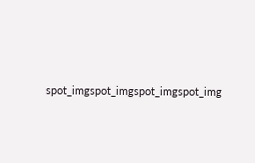spot_imgspot_imgspot_imgspot_img